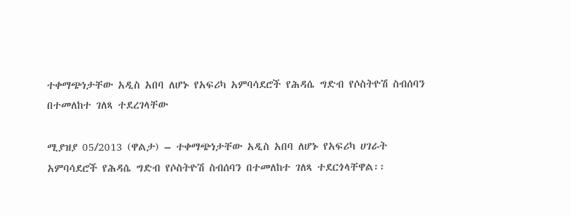ተቀማጭነታቸው አዲስ አበባ ለሆኑ የአፍሪካ አምባሳደሮች የሕዳሴ ግድብ የሶስትዮሽ ስብሰባን በተመለከተ ገለጻ ተደረገላቸው

ሚያዝያ 05/2013 (ዋልታ) – ተቀማጭነታቸው አዲስ አበባ ለሆኑ የአፍሪካ ሀገራት አምባሳደሮች የሕዳሴ ግድብ የሶስትዮሽ ስብሰባን በተመለከተ ገለጻ ተደርጎላቸዋል፡፡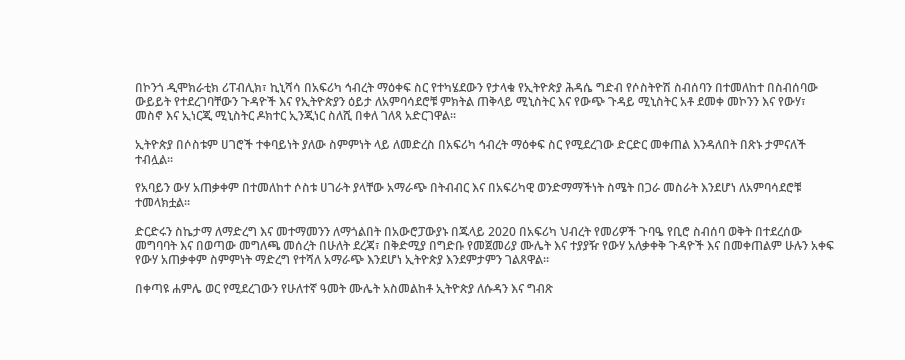በኮንጎ ዲሞክራቲክ ሪፐብሊክ፣ ኪኒሻሳ በአፍሪካ ኅብረት ማዕቀፍ ስር የተካሄደውን የታላቁ የኢትዮጵያ ሕዳሴ ግድብ የሶስትዮሽ ስብሰባን በተመለከተ በስብሰባው ውይይት የተደረገባቸውን ጉዳዮች እና የኢትዮጵያን ዕይታ ለአምባሳደሮቹ ምክትል ጠቅላይ ሚኒስትር እና የውጭ ጉዳይ ሚኒስትር አቶ ደመቀ መኮንን እና የውሃ፣ መስኖ እና ኢነርጂ ሚኒስትር ዶክተር ኢንጂነር ስለሺ በቀለ ገለጻ አድርገዋል፡፡

ኢትዮጵያ በሶስቱም ሀገሮች ተቀባይነት ያለው ስምምነት ላይ ለመድረስ በአፍሪካ ኅብረት ማዕቀፍ ስር የሚደረገው ድርድር መቀጠል እንዳለበት በጽኑ ታምናለች ተብሏል፡፡

የአባይን ውሃ አጠቃቀም በተመለከተ ሶስቱ ሀገራት ያላቸው አማራጭ በትብብር እና በአፍሪካዊ ወንድማማችነት ስሜት በጋራ መስራት እንደሆነ ለአምባሳደሮቹ ተመላክቷል፡፡

ድርድሩን ስኬታማ ለማድረግ እና መተማመንን ለማጎልበት በአውሮፓውያኑ በጁላይ 2020 በአፍሪካ ህብረት የመሪዎች ጉባዔ የቢሮ ስብሰባ ወቅት በተደረሰው መግባባት እና በወጣው መግለጫ መሰረት በሁለት ደረጃ፣ በቅድሚያ በግድቡ የመጀመሪያ ሙሌት እና ተያያዥ የውሃ አለቃቀቅ ጉዳዮች እና በመቀጠልም ሁሉን አቀፍ የውሃ አጠቃቀም ስምምነት ማድረግ የተሻለ አማራጭ እንደሆነ ኢትዮጵያ እንደምታምን ገልጸዋል።

በቀጣዩ ሐምሌ ወር የሚደረገውን የሁለተኛ ዓመት ሙሌት አስመልከቶ ኢትዮጵያ ለሱዳን እና ግብጽ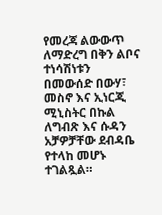የመረጃ ልውውጥ ለማድረግ በቅን ልቦና ተነሳሽነቱን በመውሰድ በውሃ፣ መስኖ እና ኢነርጂ ሚኒስትር በኩል ለግብጽ እና ሱዳን አቻዎቻቸው ደብዳቤ የተላከ መሆኑ ተገልጿል።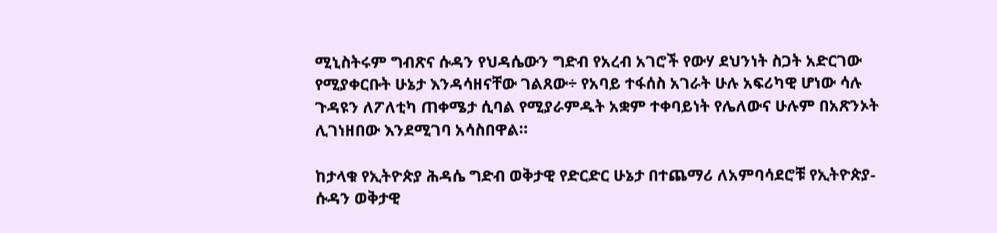ሚኒስትሩም ግብጽና ሱዳን የህዳሴውን ግድብ የአረብ አገሮች የውሃ ደህንነት ስጋት አድርገው የሚያቀርቡት ሁኔታ እንዳሳዘናቸው ገልጸው÷ የአባይ ተፋሰስ አገራት ሁሉ አፍሪካዊ ሆነው ሳሉ ጉዳዩን ለፖለቲካ ጠቀሜታ ሲባል የሚያራምዱት አቋም ተቀባይነት የሌለውና ሁሉም በአጽንኦት ሊገነዘበው እንደሚገባ አሳስበዋል።

ከታላቁ የኢትዮጵያ ሕዳሴ ግድብ ወቅታዊ የድርድር ሁኔታ በተጨማሪ ለአምባሳደሮቹ የኢትዮጵያ-ሱዳን ወቅታዊ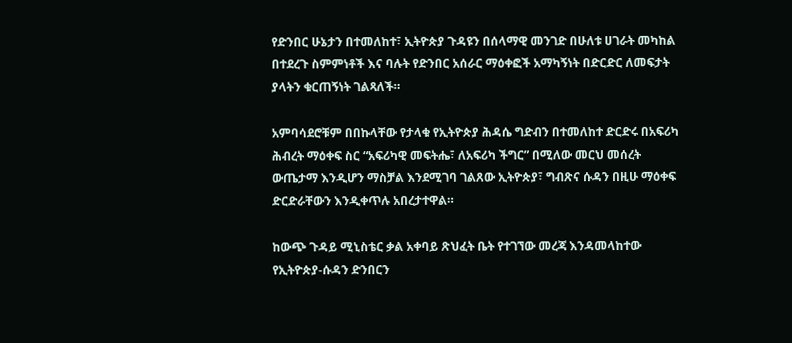የድንበር ሁኔታን በተመለከተ፣ ኢትዮጵያ ጉዳዩን በሰላማዊ መንገድ በሁለቱ ሀገራት መካከል በተደረጉ ስምምነቶች እና ባሉት የድንበር አሰራር ማዕቀፎች አማካኝነት በድርድር ለመፍታት ያላትን ቁርጠኝነት ገልጻለች።

አምባሳደሮቹም በበኩላቸው የታላቁ የኢትዮጵያ ሕዳሴ ግድብን በተመለከተ ድርድሩ በአፍሪካ ሕብረት ማዕቀፍ ስር “አፍሪካዊ መፍትሔ፣ ለአፍሪካ ችግር” በሚለው መርህ መሰረት ውጤታማ እንዲሆን ማስቻል እንደሚገባ ገልጸው ኢትዮጵያ፣ ግብጽና ሱዳን በዚሁ ማዕቀፍ ድርድራቸውን እንዲቀጥሉ አበረታተዋል።

ከውጭ ጉዳይ ሚኒስቴር ቃል አቀባይ ጽህፈት ቤት የተገኘው መረጃ እንዳመላከተው የኢትዮጵያ-ሱዳን ድንበርን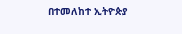በተመለከተ ኢትዮጵያ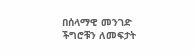በሰላማዊ መንገድ ችግሮቹን ለመፍታት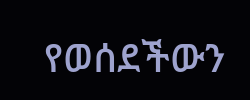የወሰደችውን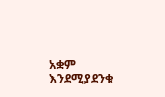አቋም እንደሚያደንቁ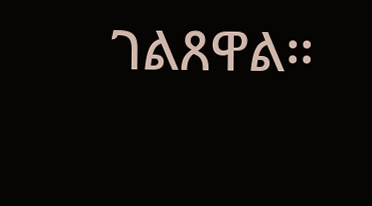ገልጸዋል፡፡